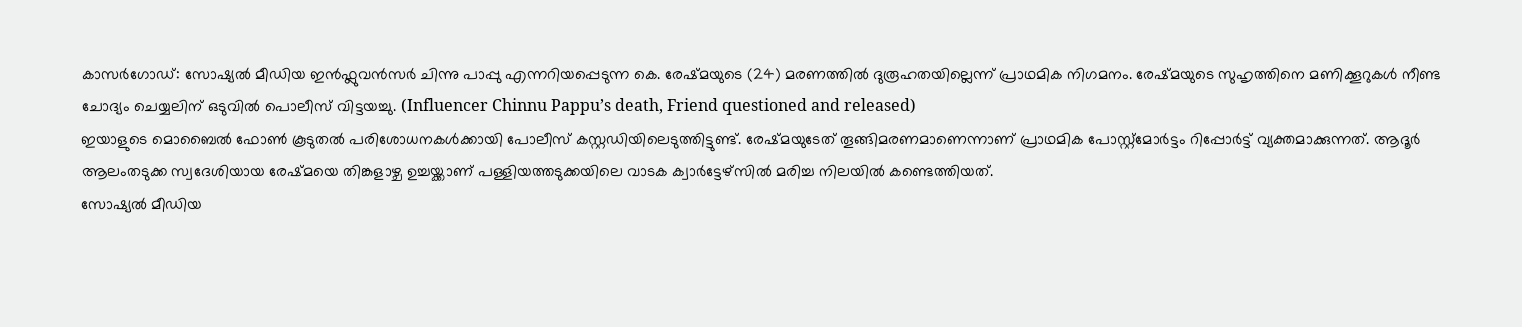കാസർഗോഡ്: സോഷ്യൽ മീഡിയ ഇൻഫ്ലുവൻസർ ചിന്നു പാപ്പു എന്നറിയപ്പെടുന്ന കെ. രേഷ്മയുടെ (24) മരണത്തിൽ ദുരൂഹതയില്ലെന്ന് പ്രാഥമിക നിഗമനം. രേഷ്മയുടെ സുഹൃത്തിനെ മണിക്കൂറുകൾ നീണ്ട ചോദ്യം ചെയ്യലിന് ഒടുവിൽ പൊലീസ് വിട്ടയച്ചു. (Influencer Chinnu Pappu’s death, Friend questioned and released)
ഇയാളുടെ മൊബൈൽ ഫോൺ കൂടുതൽ പരിശോധനകൾക്കായി പോലീസ് കസ്റ്റഡിയിലെടുത്തിട്ടുണ്ട്. രേഷ്മയുടേത് തൂങ്ങിമരണമാണെന്നാണ് പ്രാഥമിക പോസ്റ്റ്മോർട്ടം റിപ്പോർട്ട് വ്യക്തമാക്കുന്നത്. ആദൂർ ആലംതടുക്ക സ്വദേശിയായ രേഷ്മയെ തിങ്കളാഴ്ച ഉച്ചയ്ക്കാണ് പള്ളിയത്തടുക്കയിലെ വാടക ക്വാർട്ടേഴ്സിൽ മരിച്ച നിലയിൽ കണ്ടെത്തിയത്.
സോഷ്യൽ മീഡിയ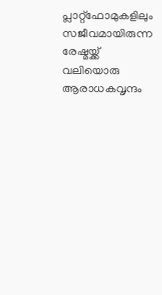പ്ലാറ്റ്ഫോമുകളിലും സജീവമായിരുന്ന രേഷ്മയ്ക്ക് വലിയൊരു ആരാധകവൃന്ദം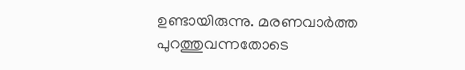ഉണ്ടായിരുന്നു. മരണവാർത്ത പുറത്തുവന്നതോടെ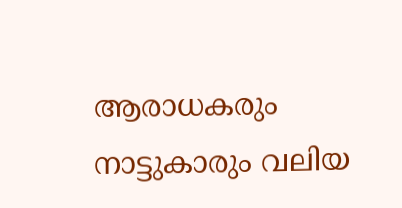ആരാധകരും നാട്ടുകാരും വലിയ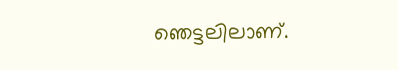ഞെട്ടലിലാണ്.